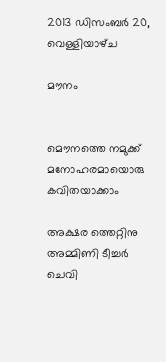2013 ഡിസംബർ 20, വെള്ളിയാഴ്‌ച

മൗനം


മൌനത്തെ നമുക്ക്
മനോഹരമായൊരു
കവിതയാക്കാം

അക്ഷര ത്തെറ്റിനു
അമ്മിണി ടീച്ചര്‍
ചെവി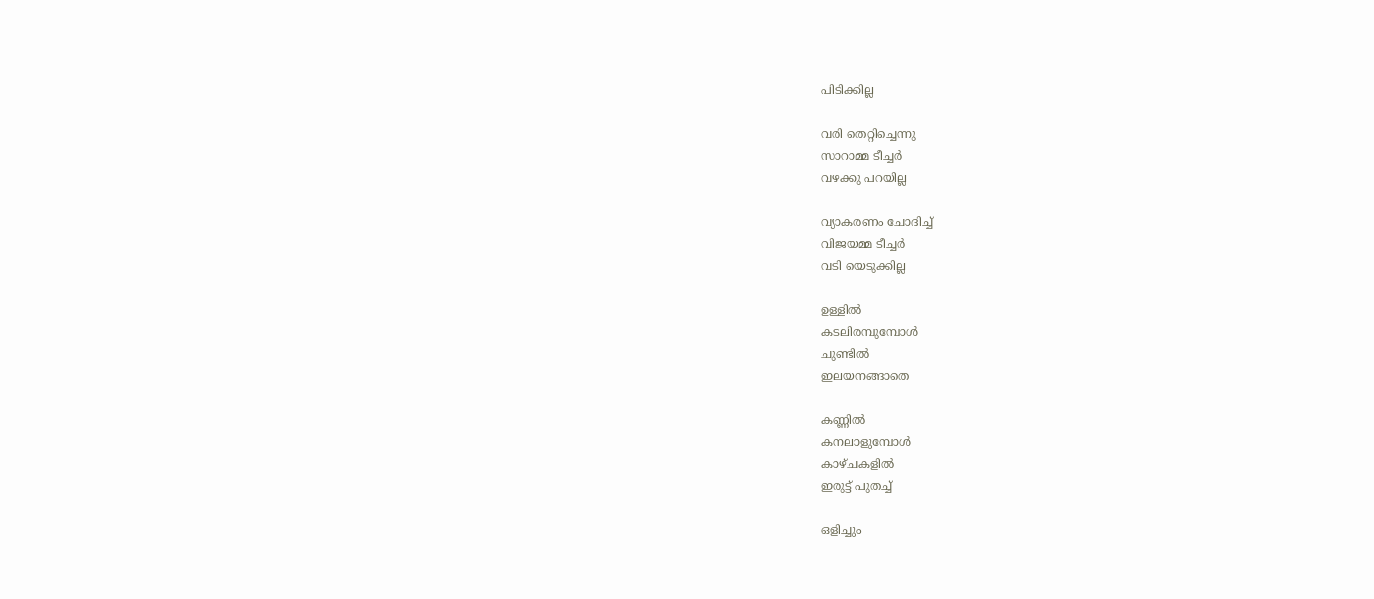പിടിക്കില്ല

വരി തെറ്റിച്ചെന്നു
സാറാമ്മ ടീച്ചര്‍
വഴക്കു പറയില്ല

വ്യാകരണം ചോദിച്ച്
വിജയമ്മ ടീച്ചര്‍
വടി യെടുക്കില്ല

ഉള്ളില്‍
കടലിരമ്പുമ്പോള്‍
ചുണ്ടില്‍
ഇലയനങ്ങാതെ

കണ്ണില്‍
കനലാളുമ്പോള്‍
കാഴ്ചകളില്‍
ഇരുട്ട് പുതച്ച്

ഒളിച്ചും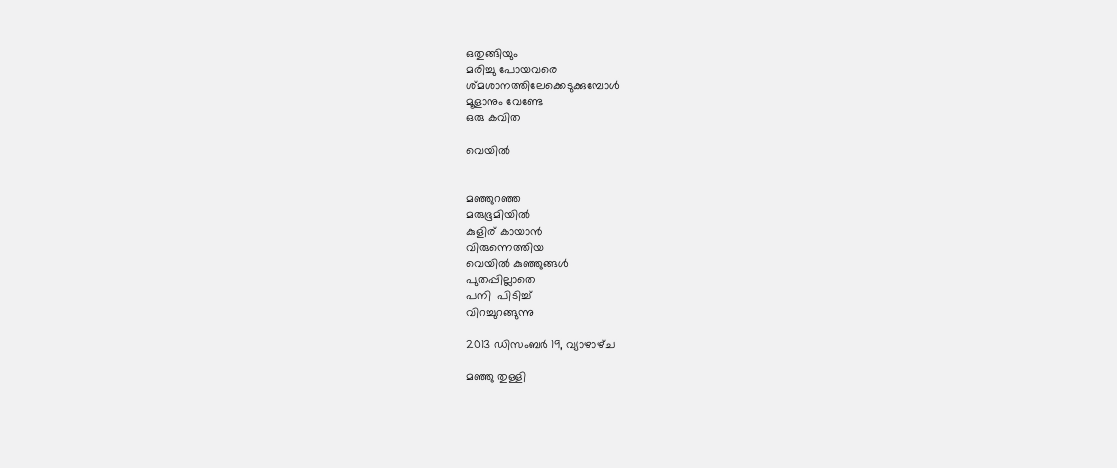ഒതുങ്ങിയും
മരിച്ചു പോയവരെ
ശ്മശാനത്തിലേക്കെടുക്കുമ്പോള്‍
മൂളാനും വേണ്ടേ
ഒരു കവിത

വെയില്‍


മഞ്ഞുറഞ്ഞ
മരുഭൂമിയില്‍
കുളിര് കായാന്‍
വിരുന്നെത്തിയ
വെയില്‍ കുഞ്ഞുങ്ങള്‍
പുതപ്പില്ലാതെ
പനി  പിടിച്ച്
വിറച്ചുറങ്ങുന്നു

2013 ഡിസംബർ 19, വ്യാഴാഴ്‌ച

മഞ്ഞു തുള്ളി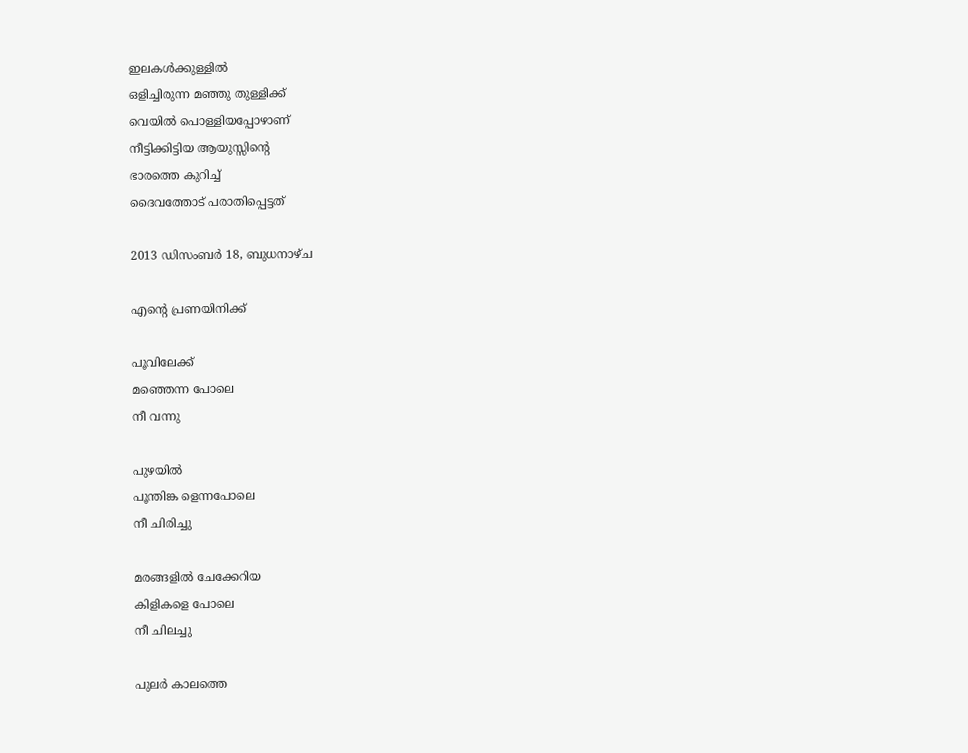ഇലകള്‍ക്കുള്ളില്‍
ഒളിച്ചിരുന്ന മഞ്ഞു തുള്ളിക്ക്
വെയില്‍ പൊള്ളിയപ്പോഴാണ്
നീട്ടിക്കിട്ടിയ ആയുസ്സിന്റെ
ഭാരത്തെ കുറിച്ച്
ദൈവത്തോട് പരാതിപ്പെട്ടത്

2013 ഡിസംബർ 18, ബുധനാഴ്‌ച

എന്റെ പ്രണയിനിക്ക്

പൂവിലേക്ക്
മഞ്ഞെന്ന പോലെ
നീ വന്നു

പുഴയില്‍
പൂന്തിങ്ക ളെന്നപോലെ
നീ ചിരിച്ചു

മരങ്ങളില്‍ ചേക്കേറിയ
കിളികളെ പോലെ
നീ ചിലച്ചു

പുലര്‍ കാലത്തെ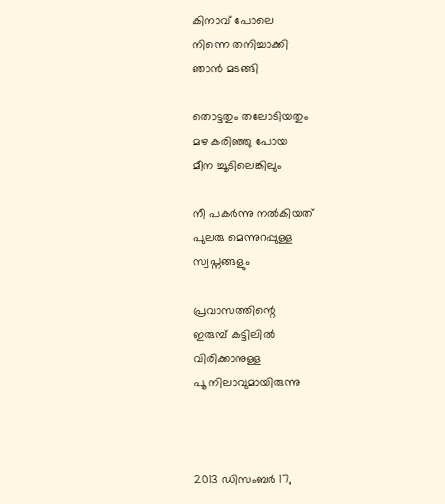കിനാവ് പോലെ
നിന്നെ തനിച്ചാക്കി
ഞാന്‍ മടങ്ങി

തൊട്ടതും തലോടിയതും
മഴ കരിഞ്ഞു പോയ
മീന ച്ചൂടിലെങ്കിലും

നീ പകര്‍ന്നു നല്‍കിയത്
പുലരു മെന്നുറപ്പുള്ള
സ്വപ്നങ്ങളും

പ്രവാസത്തിന്റെ
ഇരുമ്പ് കട്ടിലില്‍
വിരിക്കാനുള്ള
പൂ നിലാവുമായിരുന്നു



2013 ഡിസംബർ 17,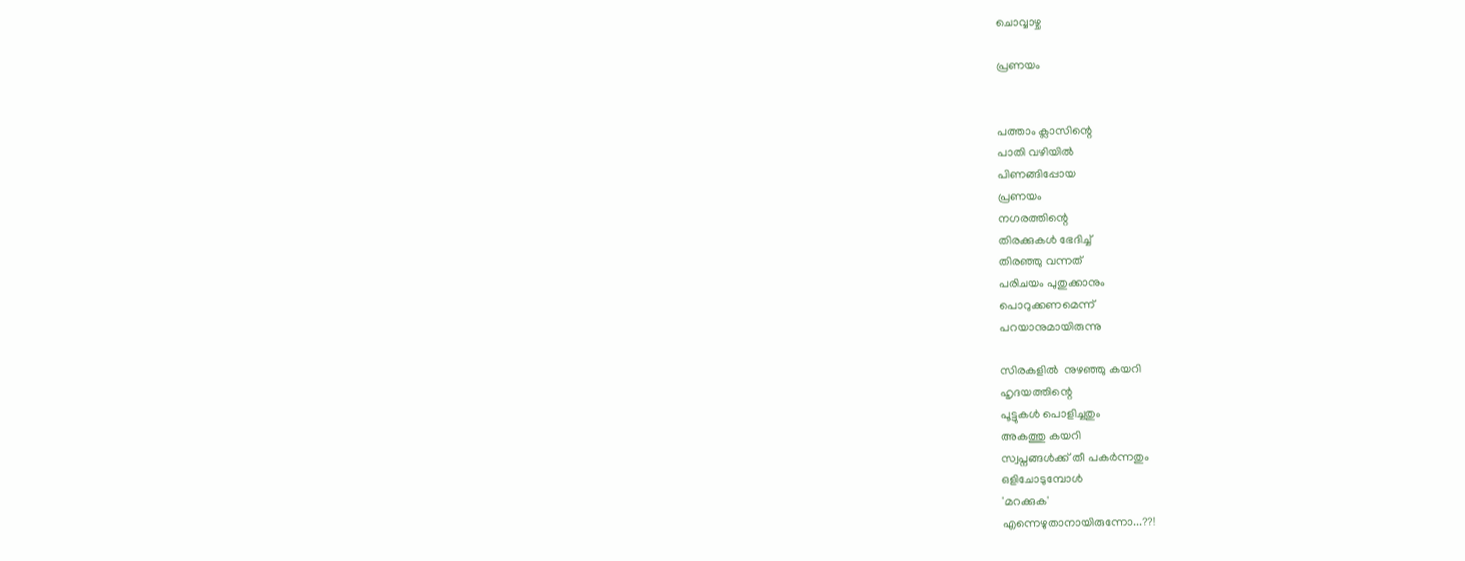ചൊവ്വാഴ്ച

പ്രണയം


പത്താം ക്ലാസിന്റെ
പാതി വഴിയില്‍
പിണങ്ങിപ്പോയ
പ്രണയം
നഗരത്തിന്റെ
തിരക്കുകള്‍ ഭേദിച്ച്
തിരഞ്ഞു വന്നത്
പരിചയം പുതുക്കാനും
പൊറുക്കണമെന്ന്
പറയാനുമായിരുന്നു

സിരകളില്‍  നുഴഞ്ഞു കയറി
ഹൃദയത്തിന്റെ
പൂട്ടുകള്‍ പൊളിച്ചതും
അകത്തു കയറി
സ്വപ്നങ്ങള്‍ക്ക് തീ പകര്‍ന്നതും
ഒളിചോടുമ്പോള്‍
'മറക്കുക'
എന്നെഴുതാനായിരുന്നോ...??!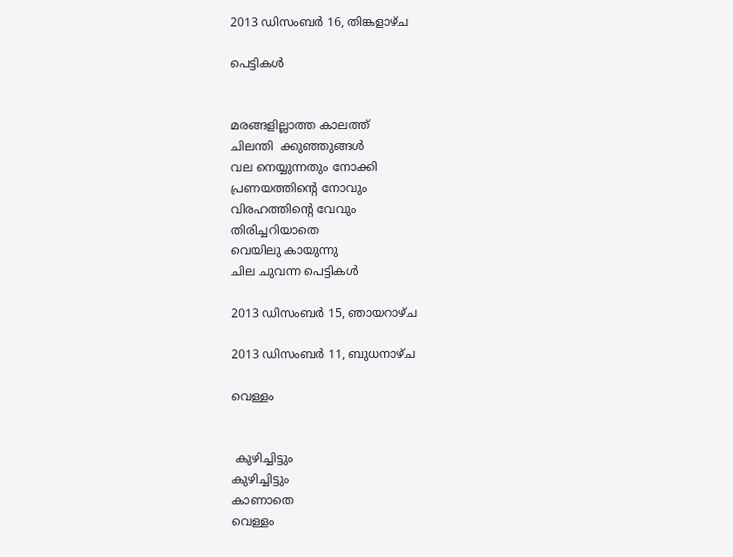2013 ഡിസംബർ 16, തിങ്കളാഴ്‌ച

പെട്ടികള്‍


മരങ്ങളില്ലാത്ത കാലത്ത്
ചിലന്തി  ക്കുഞ്ഞുങ്ങള്‍
വല നെയ്യുന്നതും നോക്കി
പ്രണയത്തിന്റെ നോവും
വിരഹത്തിന്റെ വേവും
തിരിച്ചറിയാതെ
വെയിലു കായുന്നു
ചില ചുവന്ന പെട്ടികള്‍

2013 ഡിസംബർ 15, ഞായറാഴ്‌ച

2013 ഡിസംബർ 11, ബുധനാഴ്‌ച

വെള്ളം


 കുഴിച്ചിട്ടും
കുഴിച്ചിട്ടും
കാണാതെ
വെള്ളം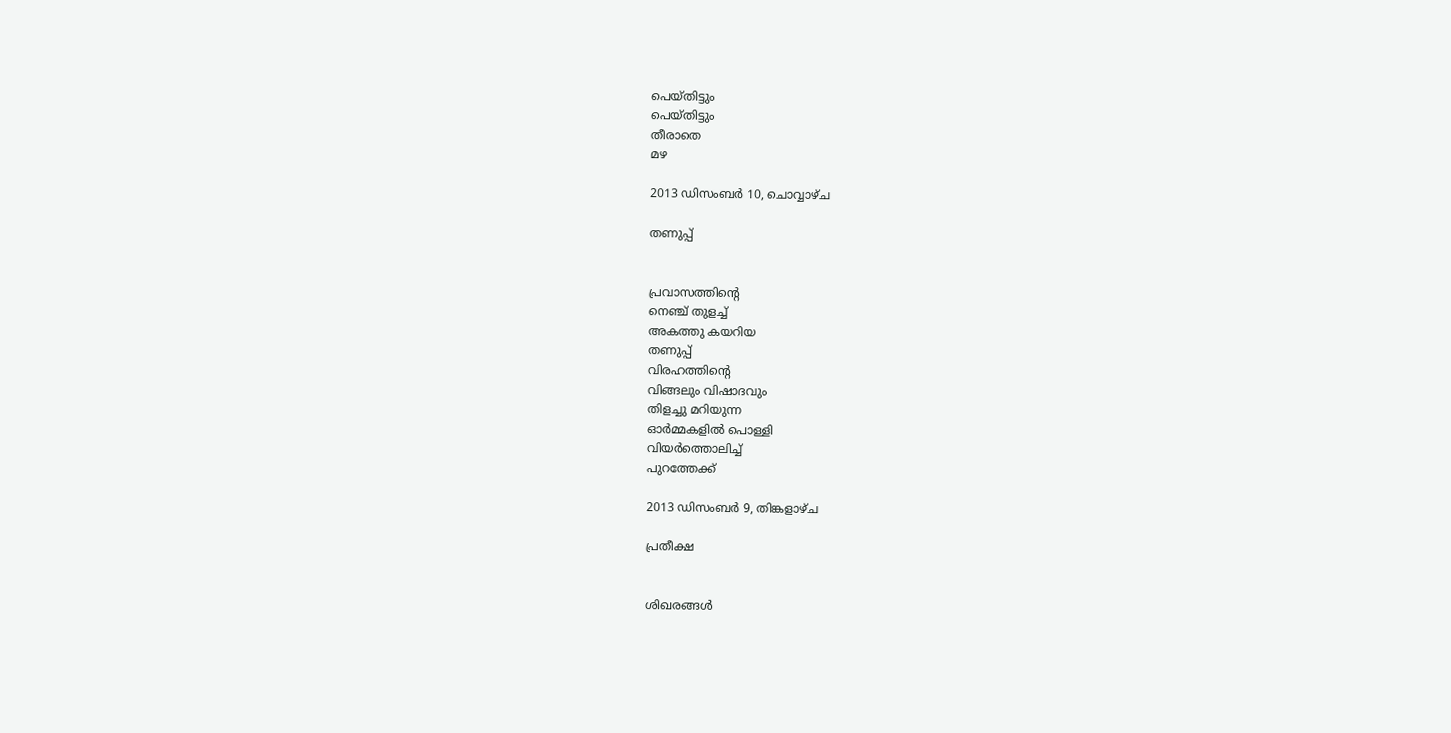പെയ്തിട്ടും
പെയ്തിട്ടും
തീരാതെ
മഴ

2013 ഡിസംബർ 10, ചൊവ്വാഴ്ച

തണുപ്പ്


പ്രവാസത്തിന്റെ
നെഞ്ച് തുളച്ച്
അകത്തു കയറിയ
തണുപ്പ്
വിരഹത്തിന്റെ
വിങ്ങലും വിഷാദവും
തിളച്ചു മറിയുന്ന
ഓര്‍മ്മകളില്‍ പൊള്ളി
വിയര്‍ത്തൊലിച്ച്
പുറത്തേക്ക്

2013 ഡിസംബർ 9, തിങ്കളാഴ്‌ച

പ്രതീക്ഷ


ശിഖരങ്ങള്‍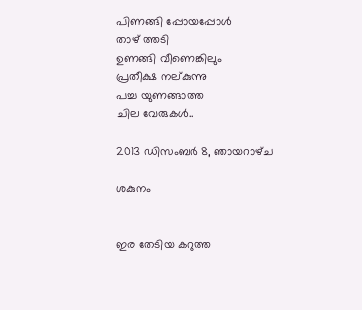പിണങ്ങി പ്പോയപ്പോള്‍
താഴ് ത്തടി
ഉണങ്ങി വീണെങ്കിലും
പ്രതീക്ഷ നല്കുന്നു
പച്ച യുണങ്ങാത്ത
ചില വേരുകള്‍..

2013 ഡിസംബർ 8, ഞായറാഴ്‌ച

ശകുനം


ഇര തേടിയ കറുത്ത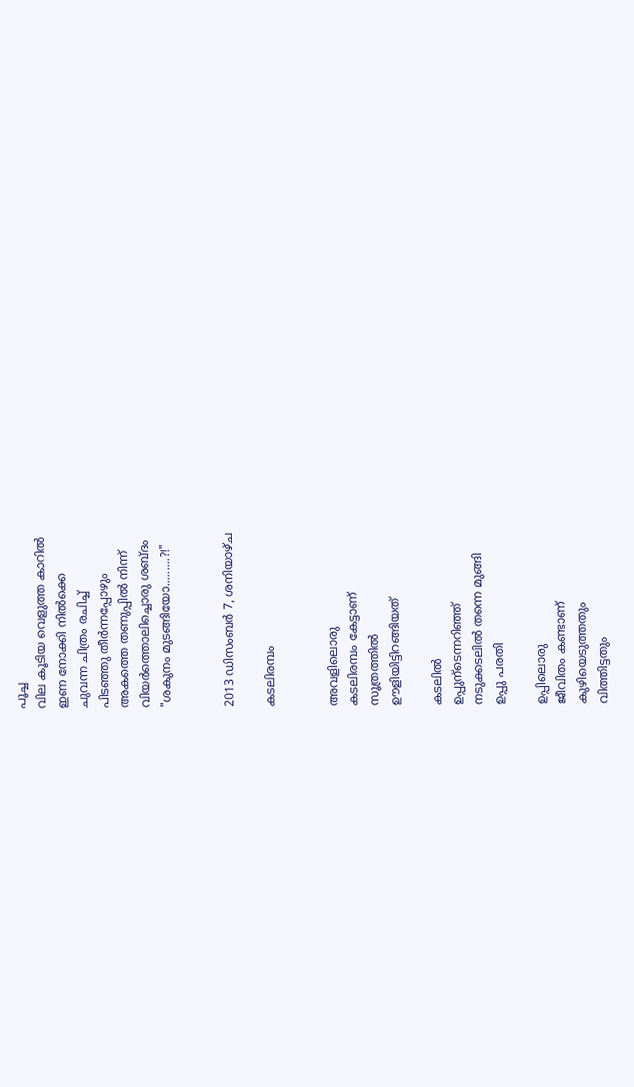പൂച്ച
വില കൂടിയ വെളുത്ത കാറില്‍
ഇണ നോക്കി നില്‍ക്കെ
ചുവന്ന ചിത്രം രചിച്ച്
പിടഞ്ഞു തീര്‍ന്നപ്പോഴും
അകത്തെ തണുപ്പില്‍ നിന്ന്
വിയര്‍ത്തൊലിച്ചൊരു ശബ്ദം
"ശകുനം മുടങ്ങിയോ.........?!"


2013 ഡിസംബർ 7, ശനിയാഴ്‌ച

കടലിരമ്പം


അവളിലൊരു
കടലിരമ്പം കേട്ടാണ്
സൂത്രത്തില്‍
ഊളിയിട്ടിറങ്ങിയത്

കടലില്‍
ഉപ്പുന്ടെന്നറിഞ്ഞ്
നടുക്കടലില്‍ തന്നെ മുങ്ങി
ഉപ്പു പരതി

ഉപ്പിലൊരു
ജീവിതം കണ്ടാണ്‌
കുഴിയെടുത്തതും
വിത്തിട്ടതും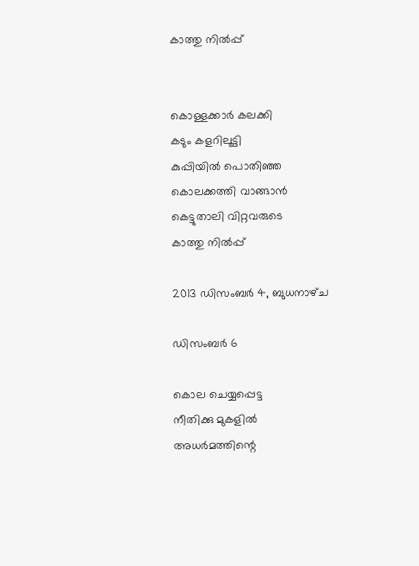കാത്തു നില്‍പ്പ്


കൊള്ളക്കാര്‍ കലക്കി
കടും കളറിലൂട്ടി
കുപ്പിയില്‍ പൊതിഞ്ഞ
കൊലക്കത്തി വാങ്ങാന്‍
കെട്ടുതാലി വിറ്റവരുടെ
കാത്തു നില്‍പ്പ്

2013 ഡിസംബർ 4, ബുധനാഴ്‌ച

ഡിസംബർ 6

കൊല ചെയ്യപ്പെട്ട
നീതിക്കു മുകളില്‍
അധര്‍മത്തിന്റെ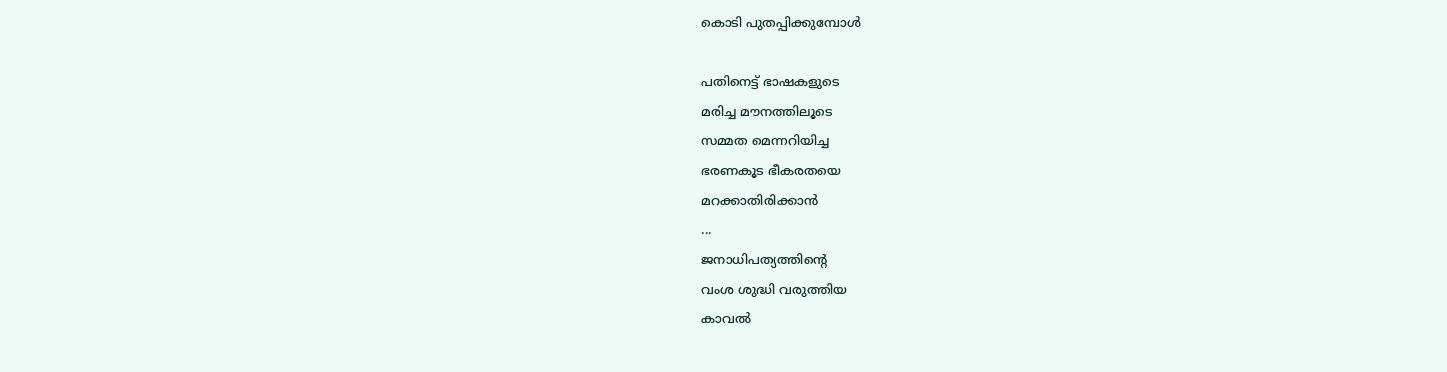കൊടി പുതപ്പിക്കുമ്പോള്‍

പതിനെട്ട് ഭാഷകളുടെ
മരിച്ച മൗനത്തിലൂടെ
സമ്മത മെന്നറിയിച്ച
ഭരണകൂട ഭീകരതയെ
മറക്കാതിരിക്കാന്‍
...
ജനാധിപത്യത്തിന്റെ
വംശ ശുദ്ധി വരുത്തിയ
കാവല്‍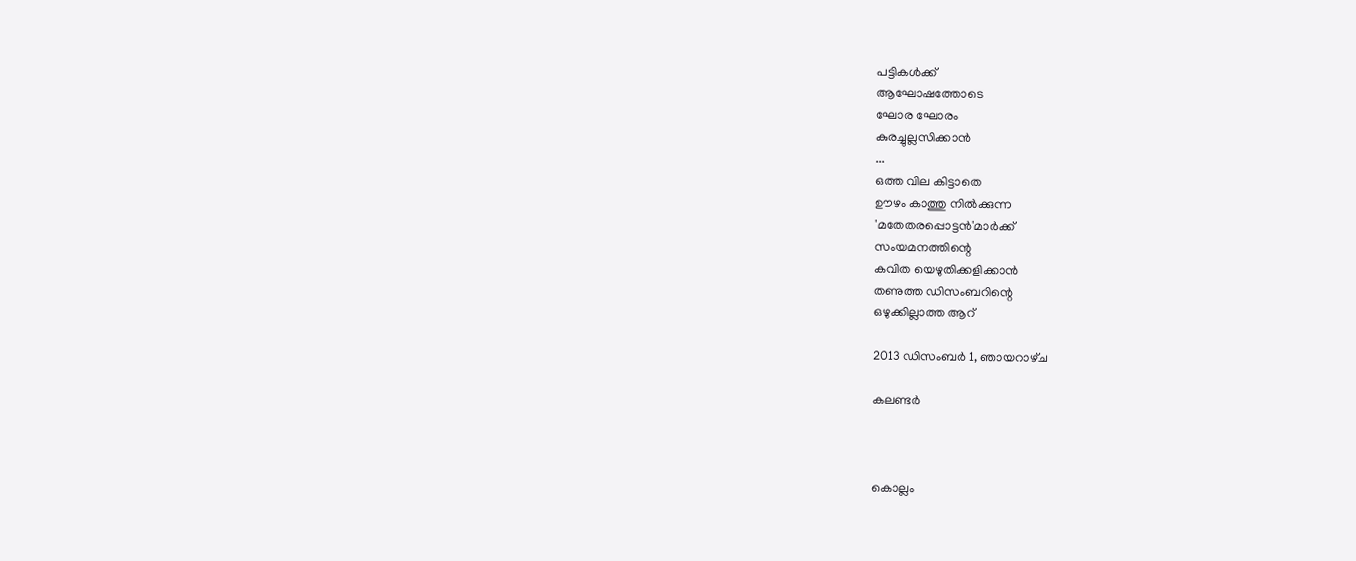പട്ടികൾക്ക്
ആഘോഷത്തോടെ
ഘോര ഘോരം
കുരച്ചുല്ലസിക്കാന്‍
...
ഒത്ത വില കിട്ടാതെ
ഊഴം കാത്തു നില്‍ക്കുന്ന
'മതേതരപ്പൊട്ടന്‍'മാര്‍ക്ക്
സംയമനത്തിന്റെ
കവിത യെഴുതിക്കളിക്കാന്‍
തണുത്ത ഡിസംബറിന്റെ
ഒഴുക്കില്ലാത്ത ആറ്

2013 ഡിസംബർ 1, ഞായറാഴ്‌ച

കലണ്ടര്‍



കൊല്ലം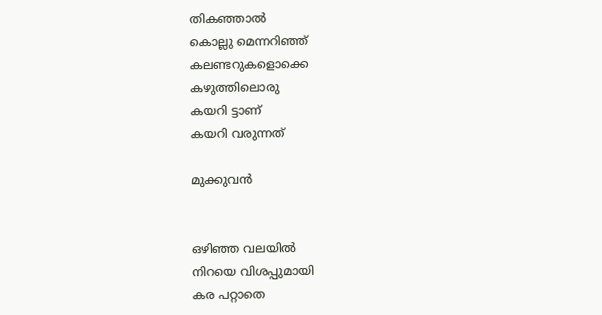തികഞ്ഞാല്‍
കൊല്ലു മെന്നറിഞ്ഞ്
കലണ്ടറുകളൊക്കെ
കഴുത്തിലൊരു
കയറി ട്ടാണ്
കയറി വരുന്നത്

മുക്കുവന്‍


ഒഴിഞ്ഞ വലയില്‍
നിറയെ വിശപ്പുമായി
കര പറ്റാതെ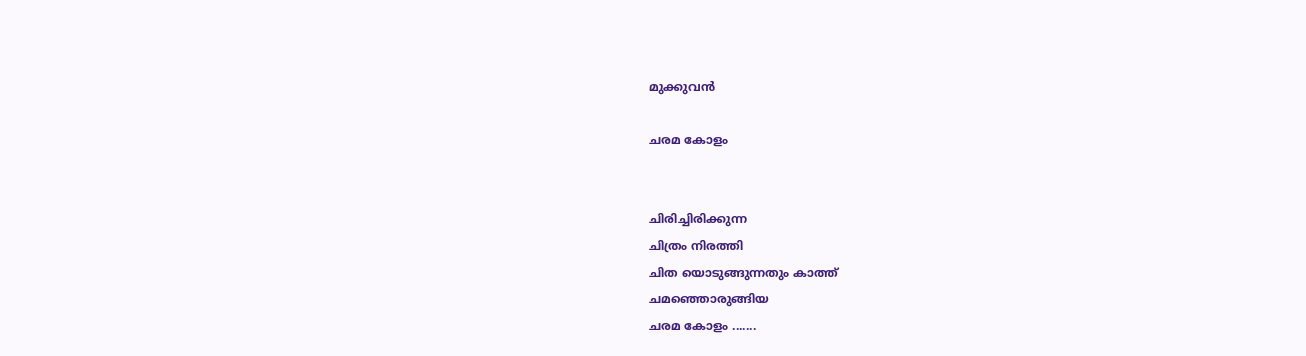മുക്കുവന്‍

ചരമ കോളം


ചിരിച്ചിരിക്കുന്ന
ചിത്രം നിരത്തി
ചിത യൊടുങ്ങുന്നതും കാത്ത്
ചമഞ്ഞൊരുങ്ങിയ
ചരമ കോളം .......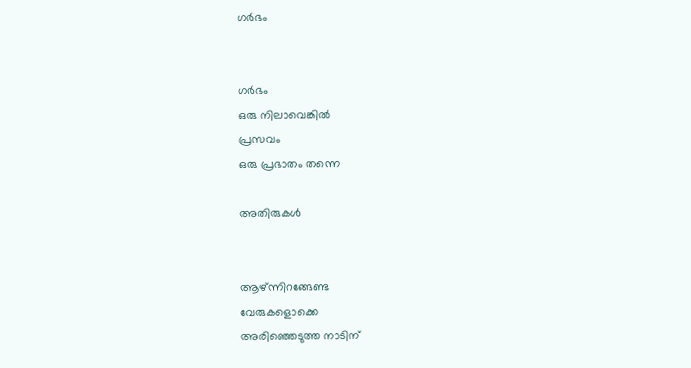ഗര്‍ഭം


ഗര്‍ഭം
ഒരു നിലാവെങ്കില്‍
പ്രസവം
ഒരു പ്രഭാതം തന്നെ

അതിരുകള്‍


ആഴ്ന്നിറങ്ങേണ്ട
വേരുകളൊക്കെ
അരിഞ്ഞെടുത്ത നാടിന്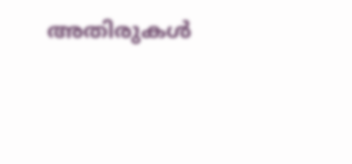അതിരുകള്‍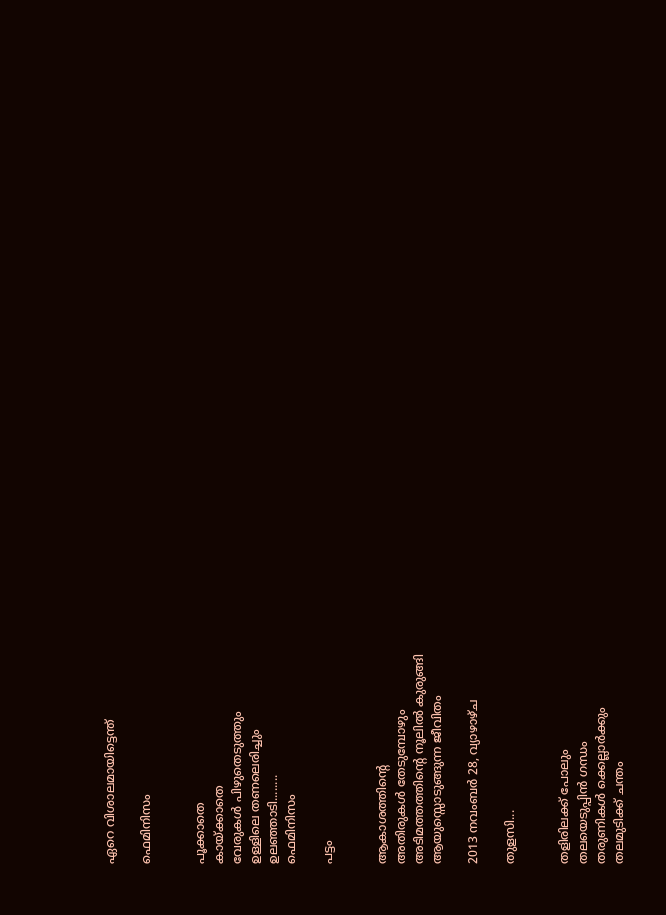ഏറെ വിശാലമായിട്ടെന്ത്

ഫെമിനിസം


പൂക്കാതെ
കായ്ക്കാതെ
വേരുകള്‍ പിഴുതെടുത്തും
ഉള്ളിലെ തണലെരിച്ചും
ഉലഞ്ഞാടി........
ഫെമിനിസം

പട്ടം


ആകാശത്തിന്റെ
അതിരുകള്‍ തേടുമ്പോഴും
അടിമത്തത്തിന്റെ നൂലില്‍ കുരുങ്ങി
ആയുസ്സൊടുങ്ങുന്ന ജീവിതം

2013 നവംബർ 28, വ്യാഴാഴ്‌ച

തുളസി...


തളിരിലക്ക് പോലും
തലയെടുപ്പിന്‍ ഗന്ധം
തരുണികള്‍ ക്കെല്ലാര്‍ക്കും
തലമുടിക്ക് ചന്തം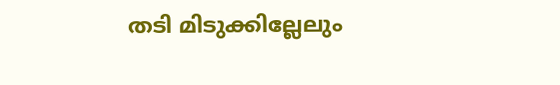തടി മിടുക്കില്ലേലും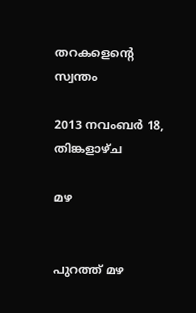തറകളെന്റെ സ്വന്തം

2013 നവംബർ 18, തിങ്കളാഴ്‌ച

മഴ


പുറത്ത് മഴ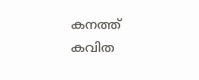കനത്ത്
കവിത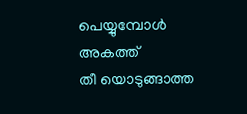പെയ്യുമ്പോള്‍
അകത്ത്
തീ യൊടുങ്ങാത്ത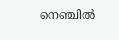നെഞ്ചില്‍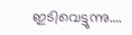ഇടിവെട്ടുന്നു....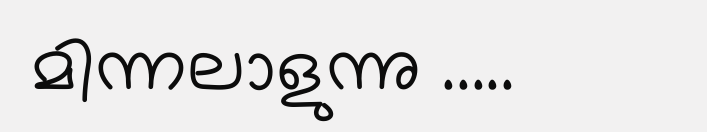മിന്നലാളുന്നു .....